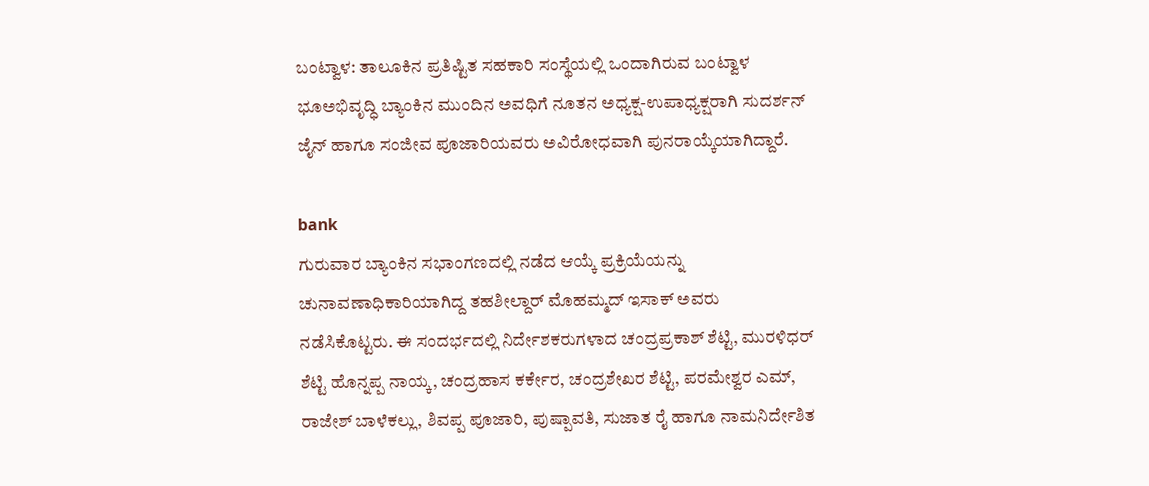ಬಂಟ್ವಾಳ: ತಾಲೂಕಿನ ಪ್ರತಿಷ್ಟಿತ ಸಹಕಾರಿ ಸಂಸ್ಥೆಯಲ್ಲಿ ಒಂದಾಗಿರುವ ಬಂಟ್ವಾಳ ಭೂಅಭಿವೃದ್ಧಿ ಬ್ಯಾಂಕಿನ ಮುಂದಿನ ಅವಧಿಗೆ ನೂತನ ಅಧ್ಯಕ್ಷ-ಉಪಾಧ್ಯಕ್ಷರಾಗಿ ಸುದರ್ಶನ್ ಜೈನ್ ಹಾಗೂ ಸಂಜೀವ ಪೂಜಾರಿಯವರು ಅವಿರೋಧವಾಗಿ ಪುನರಾಯ್ಕೆಯಾಗಿದ್ದಾರೆ.

bank
ಗುರುವಾರ ಬ್ಯಾಂಕಿನ ಸಭಾಂಗಣದಲ್ಲಿ ನಡೆದ ಆಯ್ಕೆ ಪ್ರಕ್ರಿಯೆಯನ್ನು ಚುನಾವಣಾಧಿಕಾರಿಯಾಗಿದ್ದ ತಹಶೀಲ್ದಾರ್ ಮೊಹಮ್ಮದ್ ಇಸಾಕ್ ಅವರು ನಡೆಸಿಕೊಟ್ಟರು. ಈ ಸಂದರ್ಭದಲ್ಲಿ ನಿರ್ದೇಶಕರುಗಳಾದ ಚಂದ್ರಪ್ರಕಾಶ್ ಶೆಟ್ಟಿ, ಮುರಳಿಧರ್ ಶೆಟ್ಟಿ ಹೊನ್ನಪ್ಪ ನಾಯ್ಕ, ಚಂದ್ರಹಾಸ ಕರ್ಕೇರ, ಚಂದ್ರಶೇಖರ ಶೆಟ್ಟಿ, ಪರಮೇಶ್ವರ ಎಮ್, ರಾಜೇಶ್ ಬಾಳೆಕಲ್ಲು, ಶಿವಪ್ಪ ಪೂಜಾರಿ, ಪುಷ್ಪಾವತಿ, ಸುಜಾತ ರೈ ಹಾಗೂ ನಾಮನಿರ್ದೇಶಿತ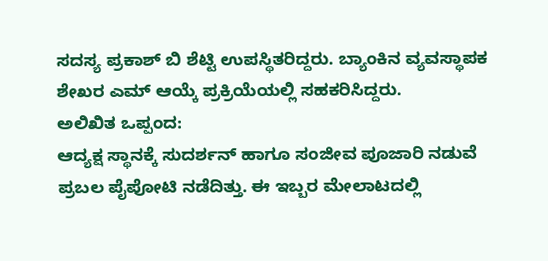ಸದಸ್ಯ ಪ್ರಕಾಶ್ ಬಿ ಶೆಟ್ಟಿ ಉಪಸ್ಥಿತರಿದ್ದರು. ಬ್ಯಾಂಕಿನ ವ್ಯವಸ್ಥಾಪಕ ಶೇಖರ ಎಮ್ ಆಯ್ಕೆ ಪ್ರಕ್ರಿಯೆಯಲ್ಲಿ ಸಹಕರಿಸಿದ್ದರು.
ಅಲಿಖಿತ ಒಪ್ಪಂದ:
ಆದ್ಯಕ್ಷ ಸ್ಥಾನಕ್ಕೆ ಸುದರ್ಶನ್ ಹಾಗೂ ಸಂಜೀವ ಪೂಜಾರಿ ನಡುವೆ ಪ್ರಬಲ ಪೈಪೋಟಿ ನಡೆದಿತ್ತು. ಈ ಇಬ್ಬರ ಮೇಲಾಟದಲ್ಲಿ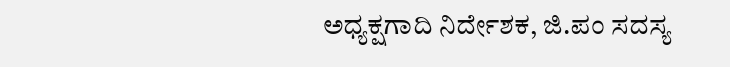ಅಧ್ಯಕ್ಷಗಾದಿ ನಿರ್ದೇಶಕ, ಜಿ.ಪಂ ಸದಸ್ಯ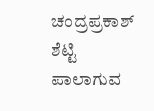ಚಂದ್ರಪ್ರಕಾಶ್ ಶೆಟ್ಟಿ ಪಾಲಾಗುವ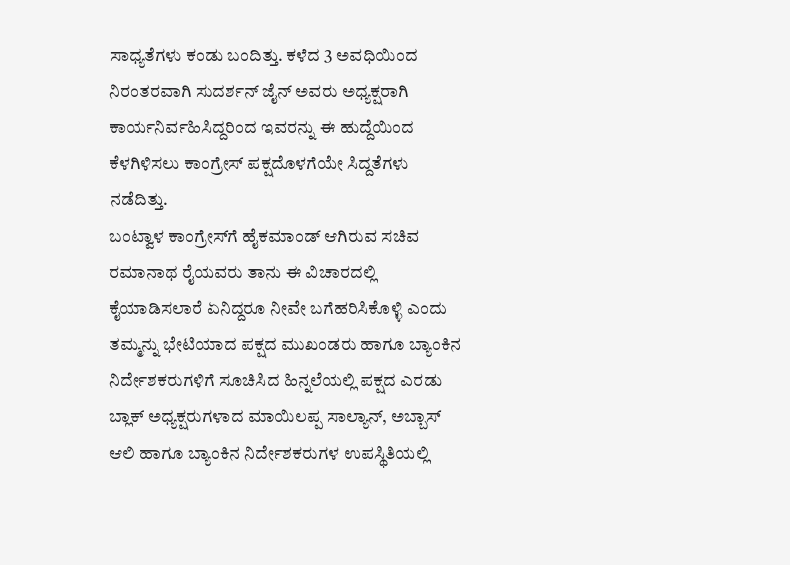ಸಾಧ್ಯತೆಗಳು ಕಂಡು ಬಂದಿತ್ತು. ಕಳೆದ 3 ಅವಧಿಯಿಂದ ನಿರಂತರವಾಗಿ ಸುದರ್ಶನ್ ಜೈನ್ ಅವರು ಅಧ್ಯಕ್ಷರಾಗಿ ಕಾರ್ಯನಿರ್ವಹಿಸಿದ್ದರಿಂದ ಇವರನ್ನು ಈ ಹುದ್ದೆಯಿಂದ ಕೆಳಗಿಳಿಸಲು ಕಾಂಗ್ರೇಸ್ ಪಕ್ಷದೊಳಗೆಯೇ ಸಿದ್ದತೆಗಳು ನಡೆದಿತ್ತು.
ಬಂಟ್ವಾಳ ಕಾಂಗ್ರೇಸ್‍ಗೆ ಹೈಕಮಾಂಡ್ ಆಗಿರುವ ಸಚಿವ ರಮಾನಾಥ ರೈಯವರು ತಾನು ಈ ವಿಚಾರದಲ್ಲಿ ಕೈಯಾಡಿಸಲಾರೆ ಏನಿದ್ದರೂ ನೀವೇ ಬಗೆಹರಿಸಿಕೊಳ್ಳಿ ಎಂದು ತಮ್ಮನ್ನು ಭೇಟಿಯಾದ ಪಕ್ಷದ ಮುಖಂಡರು ಹಾಗೂ ಬ್ಯಾಂಕಿನ ನಿರ್ದೇಶಕರುಗಳಿಗೆ ಸೂಚಿಸಿದ ಹಿನ್ನಲೆಯಲ್ಲಿ ಪಕ್ಷದ ಎರಡು ಬ್ಲಾಕ್ ಅಧ್ಯಕ್ಷರುಗಳಾದ ಮಾಯಿಲಪ್ಪ ಸಾಲ್ಯಾನ್, ಅಬ್ಬಾಸ್ ಆಲಿ ಹಾಗೂ ಬ್ಯಾಂಕಿನ ನಿರ್ದೇಶಕರುಗಳ ಉಪಸ್ಥಿತಿಯಲ್ಲಿ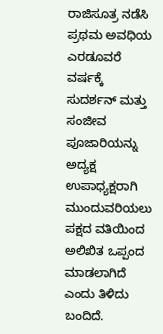ರಾಜಿಸೂತ್ರ ನಡೆಸಿ ಪ್ರಥಮ ಅವಧಿಯ ಎರಡೂವರೆ ವರ್ಷಕ್ಕೆ ಸುದರ್ಶನ್ ಮತ್ತು ಸಂಜೀವ ಪೂಜಾರಿಯನ್ನು ಅದ್ಯಕ್ಷ ಉಪಾಧ್ಯಕ್ಷರಾಗಿ ಮುಂದುವರಿಯಲು ಪಕ್ಷದ ವತಿಯಿಂದ ಅಲಿಖಿತ ಒಪ್ಪಂದ ಮಾಡಲಾಗಿದೆ ಎಂದು ತಿಳಿದು ಬಂದಿದೆ.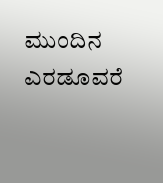ಮುಂದಿನ ಎರಡೂವರೆ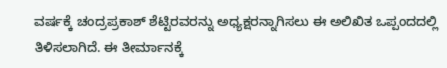ವರ್ಷಕ್ಕೆ ಚಂದ್ರಪ್ರಕಾಶ್ ಶೆಟ್ಟಿರವರನ್ನು ಅಧ್ಯಕ್ಷರನ್ನಾಗಿಸಲು ಈ ಅಲಿಖಿತ ಒಪ್ಪಂದದಲ್ಲಿ ತಿಳಿಸಲಾಗಿದೆ. ಈ ತೀರ್ಮಾನಕ್ಕೆ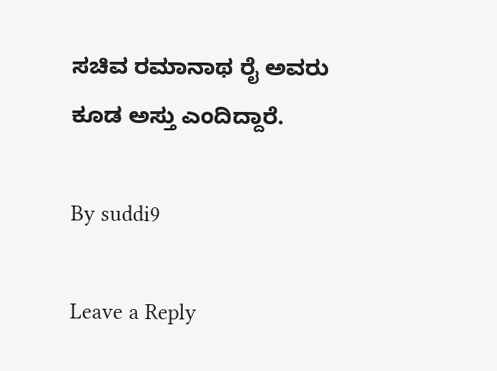ಸಚಿವ ರಮಾನಾಥ ರೈ ಅವರು ಕೂಡ ಅಸ್ತು ಎಂದಿದ್ದಾರೆ.

By suddi9

Leave a Reply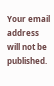Your email address will not be published.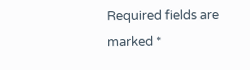Required fields are marked *